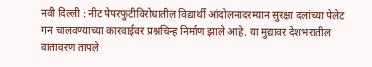नवी दिल्ली : नीट पेपरफुटीविरोधातील विद्यार्थी आंदोलनादरम्यान सुरक्षा दलांच्या पेलेट गन चालवण्याच्या कारवाईवर प्रश्नचिन्ह निर्माण झाले आहे. या मुद्यावर देशभरातील वातावरण तापले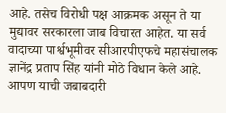आहे. तसेच विरोधी पक्ष आक्रमक असून ते या मुद्यावर सरकारला जाब विचारत आहेत. या सर्व वादाच्या पार्श्वभूमीवर सीआरपीएफचे महासंचालक ज्ञानेंद्र प्रताप सिंह यांनी मोठे विधान केले आहे. आपण याची जबाबदारी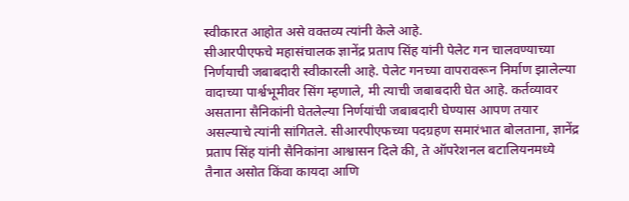स्वीकारत आहोत असे वक्तव्य त्यांनी केले आहे.
सीआरपीएफचे महासंचालक ज्ञानेंद्र प्रताप सिंह यांनी पेलेट गन चालवण्याच्या निर्णयाची जबाबदारी स्वीकारली आहे. पेलेट गनच्या वापरावरून निर्माण झालेल्या वादाच्या पार्श्वभूमीवर सिंग म्हणाले, मी त्याची जबाबदारी घेत आहे. कर्तव्यावर असताना सैनिकांनी घेतलेल्या निर्णयांची जबाबदारी घेण्यास आपण तयार असल्याचे त्यांनी सांगितले. सीआरपीएफच्या पदग्रहण समारंभात बोलताना, ज्ञानेंद्र प्रताप सिंह यांनी सैनिकांना आश्वासन दिले की, ते ऑपरेशनल बटालियनमध्ये तैनात असोत किंवा कायदा आणि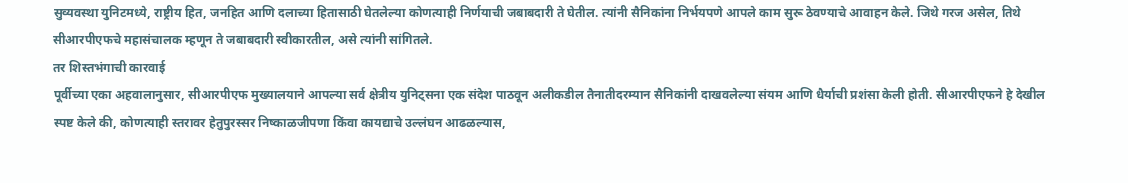सुव्यवस्था युनिटमध्ये, राष्ट्रीय हित, जनहित आणि दलाच्या हितासाठी घेतलेल्या कोणत्याही निर्णयाची जबाबदारी ते घेतील. त्यांनी सैनिकांना निर्भयपणे आपले काम सुरू ठेवण्याचे आवाहन केले. जिथे गरज असेल, तिथे सीआरपीएफचे महासंचालक म्हणून ते जबाबदारी स्वीकारतील, असे त्यांनी सांगितले.
तर शिस्तभंगाची कारवाई
पूर्वीच्या एका अहवालानुसार, सीआरपीएफ मुख्यालयाने आपल्या सर्व क्षेत्रीय युनिट्सना एक संदेश पाठवून अलीकडील तैनातीदरम्यान सैनिकांनी दाखवलेल्या संयम आणि धैर्याची प्रशंसा केली होती. सीआरपीएफने हे देखील स्पष्ट केले की, कोणत्याही स्तरावर हेतुपुरस्सर निष्काळजीपणा किंवा कायद्याचे उल्लंघन आढळल्यास,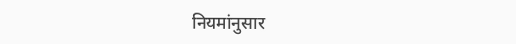नियमांनुसार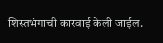शिस्तभंगाची कारवाई केली जाईल.